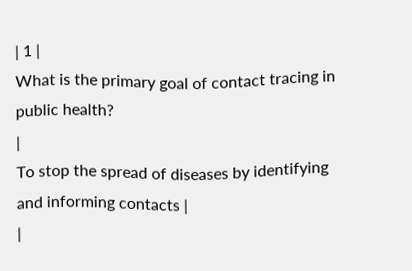| 1 |
What is the primary goal of contact tracing in public health?
|
To stop the spread of diseases by identifying and informing contacts |
|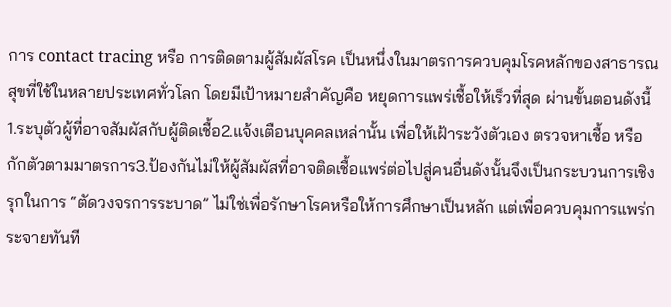การ contact tracing หรือ การติดตามผู้สัมผัสโรค เป็นหนึ่งในมาตรการควบคุมโรคหลักของสาธารณสุขที่ใช้ในหลายประเทศทั่วโลก โดยมีเป้าหมายสำคัญคือ หยุดการแพร่เชื้อให้เร็วที่สุด ผ่านขั้นตอนดังนี้ 1.ระบุตัวผู้ที่อาจสัมผัสกับผู้ติดเชื้อ2.แจ้งเตือนบุคคลเหล่านั้น เพื่อให้เฝ้าระวังตัวเอง ตรวจหาเชื้อ หรือกักตัวตามมาตรการ3.ป้องกันไม่ให้ผู้สัมผัสที่อาจติดเชื้อแพร่ต่อไปสู่คนอื่นดังนั้นจึงเป็นกระบวนการเชิงรุกในการ “ตัดวงจรการระบาด” ไม่ใช่เพื่อรักษาโรคหรือให้การศึกษาเป็นหลัก แต่เพื่อควบคุมการแพร่กระจายทันที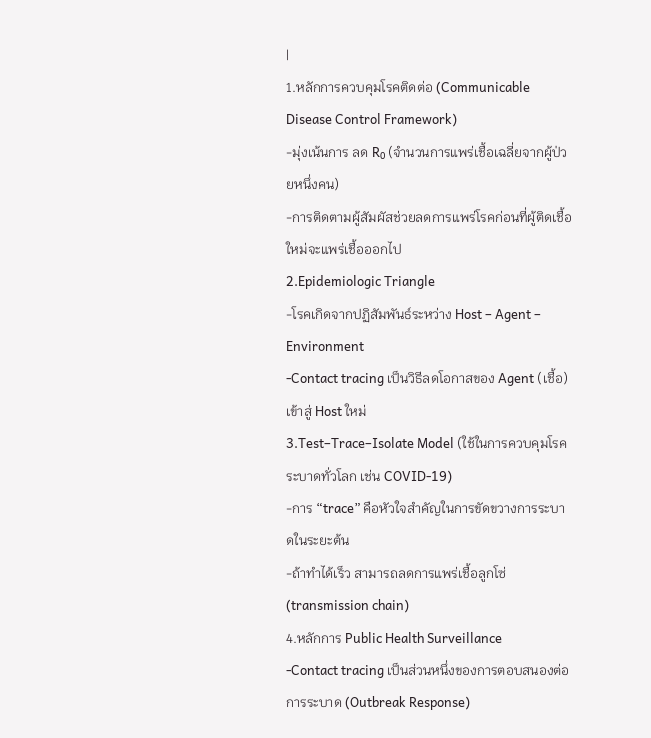|
1.หลักการควบคุมโรคติดต่อ (Communicable Disease Control Framework)
-มุ่งเน้นการ ลด R₀ (จำนวนการแพร่เชื้อเฉลี่ยจากผู้ป่วยหนึ่งคน)
-การติดตามผู้สัมผัสช่วยลดการแพร่โรคก่อนที่ผู้ติดเชื้อใหม่จะแพร่เชื้อออกไป
2.Epidemiologic Triangle
-โรคเกิดจากปฏิสัมพันธ์ระหว่าง Host – Agent – Environment
-Contact tracing เป็นวิธีลดโอกาสของ Agent (เชื้อ) เข้าสู่ Host ใหม่
3.Test–Trace–Isolate Model (ใช้ในการควบคุมโรคระบาดทั่วโลก เช่น COVID-19)
-การ “trace” คือหัวใจสำคัญในการขัดขวางการระบาดในระยะต้น
-ถ้าทำได้เร็ว สามารถลดการแพร่เชื้อลูกโซ่ (transmission chain)
4.หลักการ Public Health Surveillance
-Contact tracing เป็นส่วนหนึ่งของการตอบสนองต่อการระบาด (Outbreak Response)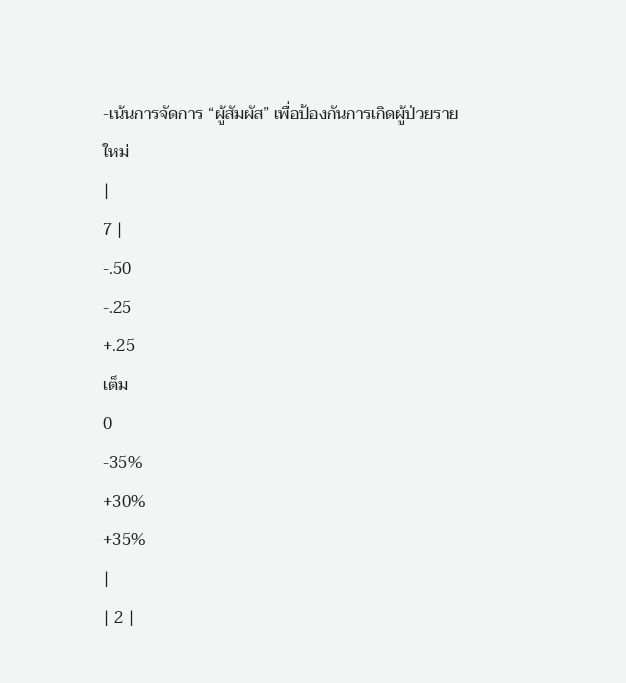-เน้นการจัดการ “ผู้สัมผัส” เพื่อป้องกันการเกิดผู้ป่วยรายใหม่
|
7 |
-.50
-.25
+.25
เต็ม
0
-35%
+30%
+35%
|
| 2 |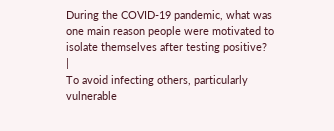During the COVID-19 pandemic, what was one main reason people were motivated to isolate themselves after testing positive?
|
To avoid infecting others, particularly vulnerable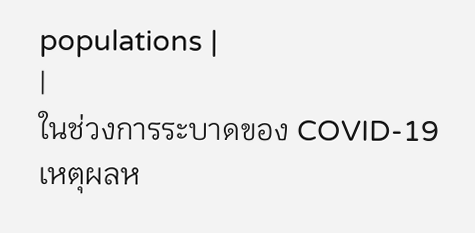populations |
|
ในช่วงการระบาดของ COVID-19 เหตุผลห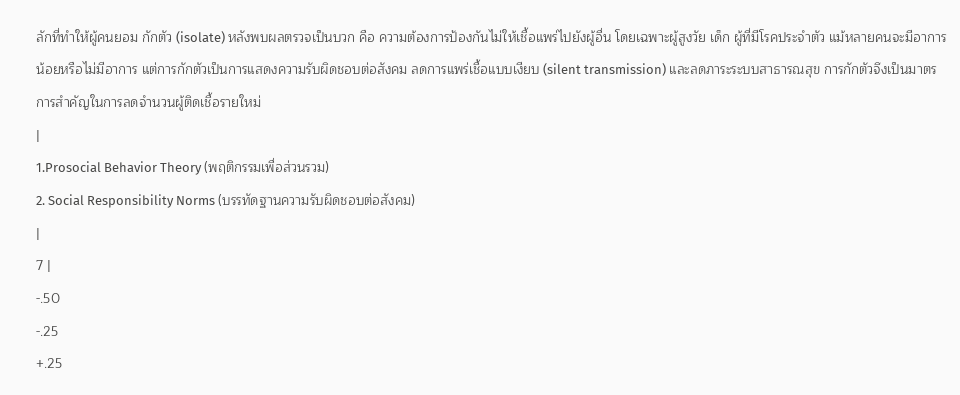ลักที่ทำให้ผู้คนยอม กักตัว (isolate) หลังพบผลตรวจเป็นบวก คือ ความต้องการป้องกันไม่ให้เชื้อแพร่ไปยังผู้อื่น โดยเฉพาะผู้สูงวัย เด็ก ผู้ที่มีโรคประจำตัว แม้หลายคนจะมีอาการน้อยหรือไม่มีอาการ แต่การกักตัวเป็นการแสดงความรับผิดชอบต่อสังคม ลดการแพร่เชื้อแบบเงียบ (silent transmission) และลดภาระระบบสาธารณสุข การกักตัวจึงเป็นมาตรการสำคัญในการลดจำนวนผู้ติดเชื้อรายใหม่
|
1.Prosocial Behavior Theory (พฤติกรรมเพื่อส่วนรวม)
2. Social Responsibility Norms (บรรทัดฐานความรับผิดชอบต่อสังคม)
|
7 |
-.50
-.25
+.25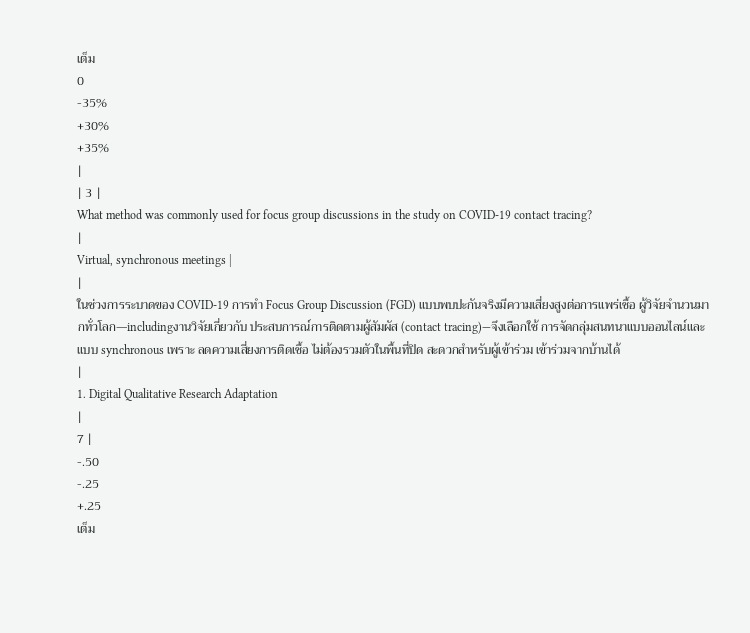เต็ม
0
-35%
+30%
+35%
|
| 3 |
What method was commonly used for focus group discussions in the study on COVID-19 contact tracing?
|
Virtual, synchronous meetings |
|
ในช่วงการระบาดของ COVID-19 การทำ Focus Group Discussion (FGD) แบบพบปะกันจริงมีความเสี่ยงสูงต่อการแพร่เชื้อ ผู้วิจัยจำนวนมากทั่วโลก—includingงานวิจัยเกี่ยวกับ ประสบการณ์การติดตามผู้สัมผัส (contact tracing)—จึงเลือกใช้ การจัดกลุ่มสนทนาแบบออนไลน์และแบบ synchronous เพราะ ลดความเสี่ยงการติดเชื้อ ไม่ต้องรวมตัวในพื้นที่ปิด สะดวกสำหรับผู้เข้าร่วม เข้าร่วมจากบ้านได้
|
1. Digital Qualitative Research Adaptation
|
7 |
-.50
-.25
+.25
เต็ม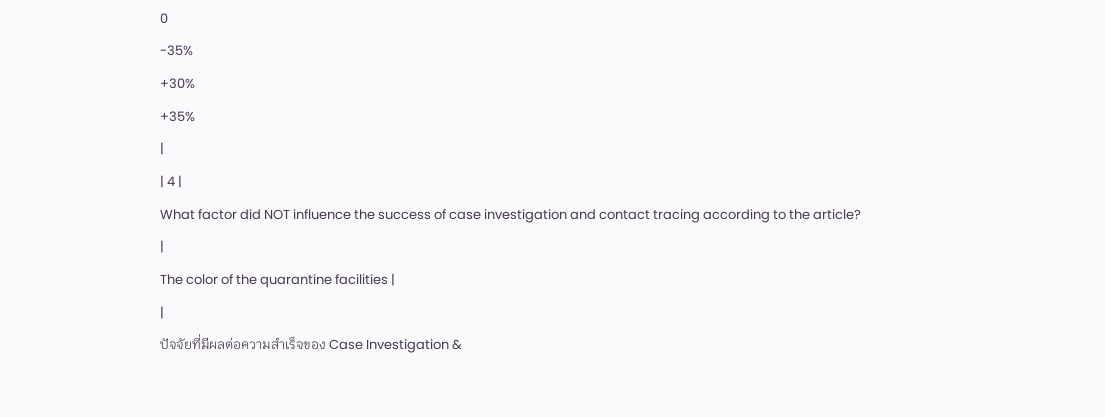0
-35%
+30%
+35%
|
| 4 |
What factor did NOT influence the success of case investigation and contact tracing according to the article?
|
The color of the quarantine facilities |
|
ปัจจัยที่มีผลต่อความสำเร็จของ Case Investigation &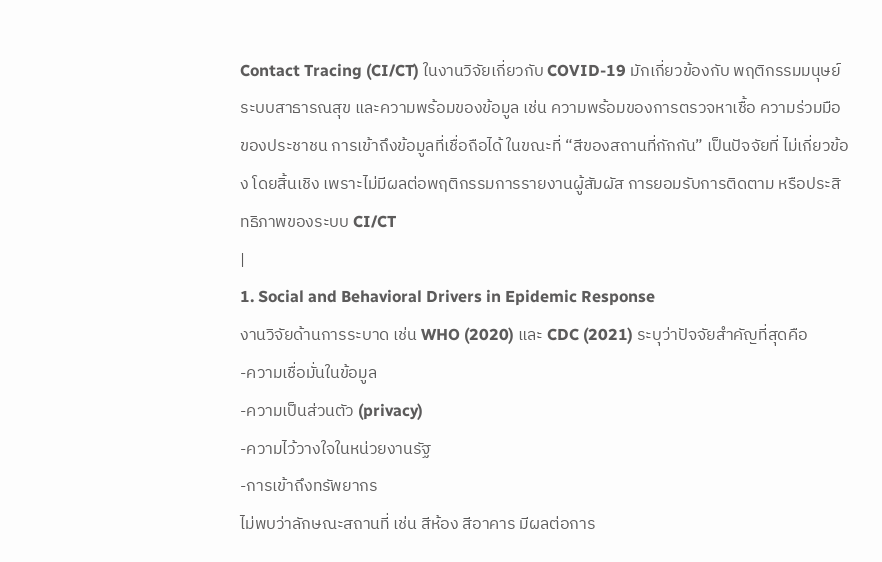Contact Tracing (CI/CT) ในงานวิจัยเกี่ยวกับ COVID-19 มักเกี่ยวข้องกับ พฤติกรรมมนุษย์ ระบบสาธารณสุข และความพร้อมของข้อมูล เช่น ความพร้อมของการตรวจหาเชื้อ ความร่วมมือของประชาชน การเข้าถึงข้อมูลที่เชื่อถือได้ ในขณะที่ “สีของสถานที่กักกัน” เป็นปัจจัยที่ ไม่เกี่ยวข้อง โดยสิ้นเชิง เพราะไม่มีผลต่อพฤติกรรมการรายงานผู้สัมผัส การยอมรับการติดตาม หรือประสิทธิภาพของระบบ CI/CT
|
1. Social and Behavioral Drivers in Epidemic Response
งานวิจัยด้านการระบาด เช่น WHO (2020) และ CDC (2021) ระบุว่าปัจจัยสำคัญที่สุดคือ
-ความเชื่อมั่นในข้อมูล
-ความเป็นส่วนตัว (privacy)
-ความไว้วางใจในหน่วยงานรัฐ
-การเข้าถึงทรัพยากร
ไม่พบว่าลักษณะสถานที่ เช่น สีห้อง สีอาคาร มีผลต่อการ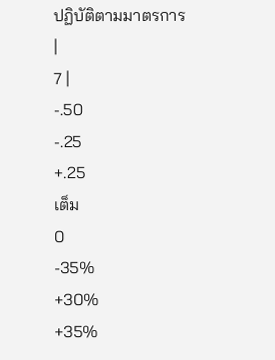ปฏิบัติตามมาตรการ
|
7 |
-.50
-.25
+.25
เต็ม
0
-35%
+30%
+35%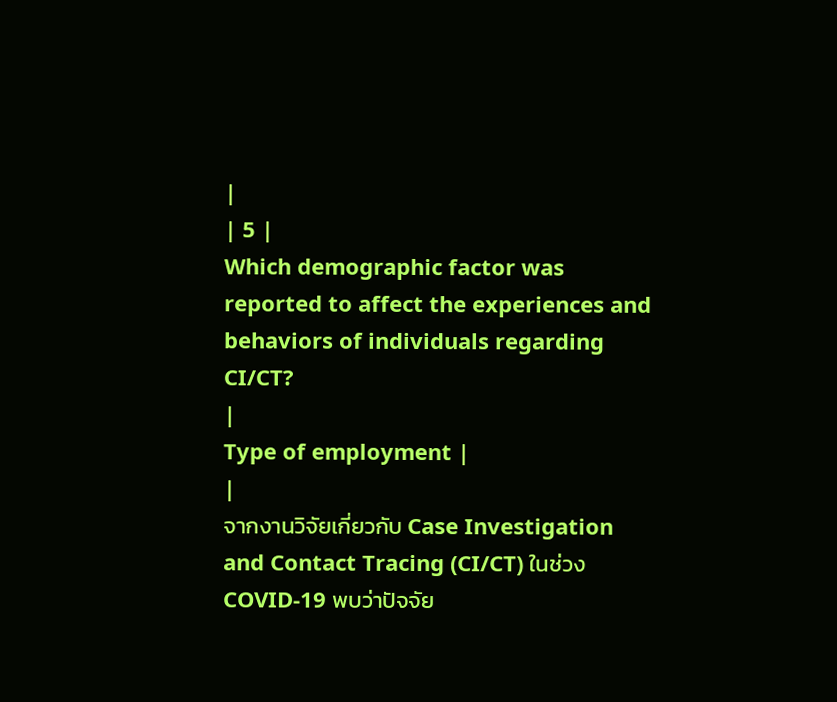|
| 5 |
Which demographic factor was reported to affect the experiences and behaviors of individuals regarding CI/CT?
|
Type of employment |
|
จากงานวิจัยเกี่ยวกับ Case Investigation and Contact Tracing (CI/CT) ในช่วง COVID-19 พบว่าปัจจัย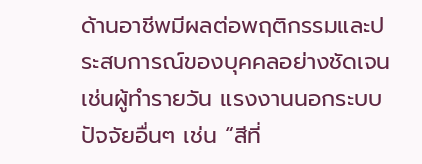ด้านอาชีพมีผลต่อพฤติกรรมและประสบการณ์ของบุคคลอย่างชัดเจน เช่นผู้ทำรายวัน แรงงานนอกระบบ ปัจจัยอื่นๆ เช่น “สีที่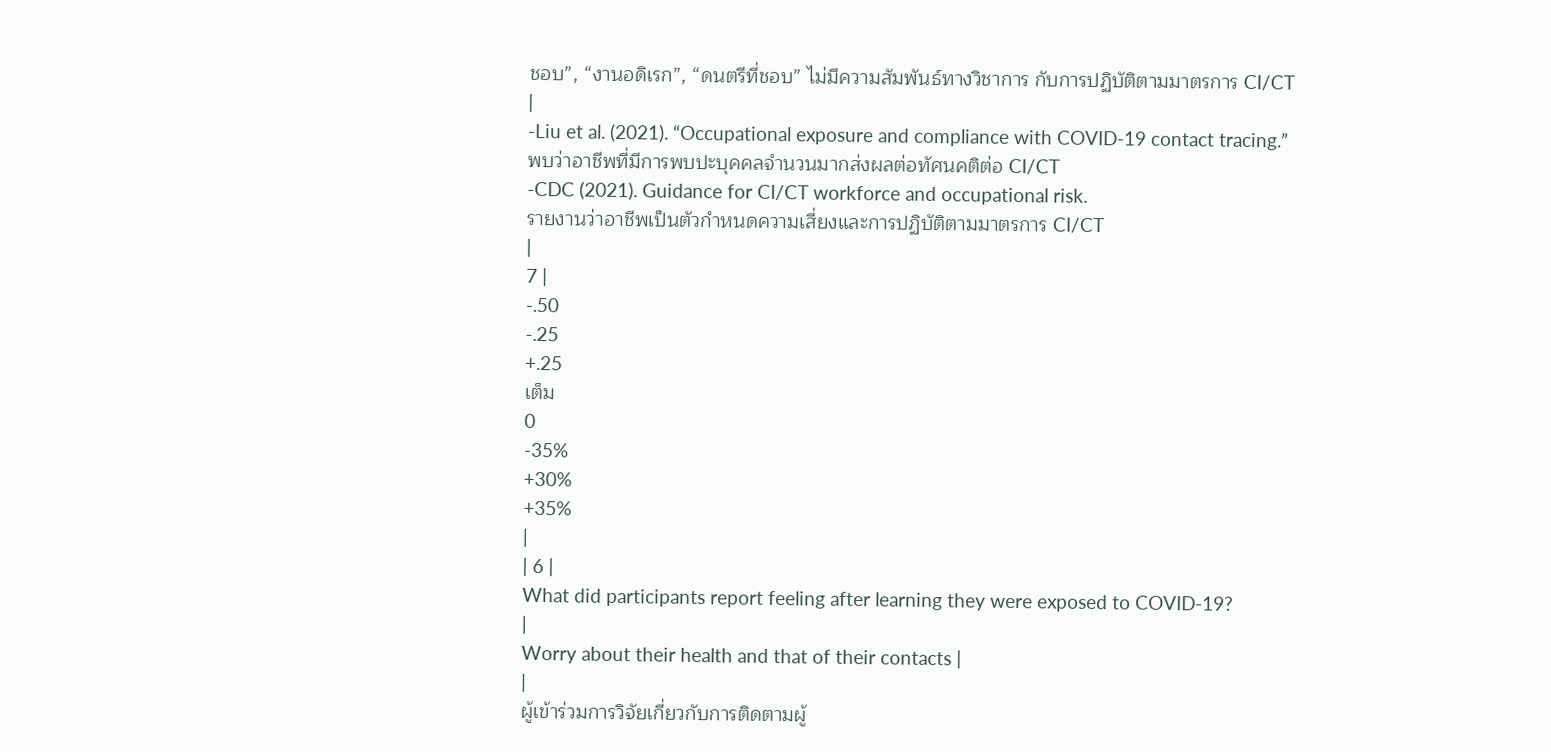ชอบ”, “งานอดิเรก”, “ดนตรีที่ชอบ” ไม่มีความสัมพันธ์ทางวิชาการ กับการปฏิบัติตามมาตรการ CI/CT
|
-Liu et al. (2021). “Occupational exposure and compliance with COVID-19 contact tracing.”
พบว่าอาชีพที่มีการพบปะบุคคลจำนวนมากส่งผลต่อทัศนคติต่อ CI/CT
-CDC (2021). Guidance for CI/CT workforce and occupational risk.
รายงานว่าอาชีพเป็นตัวกำหนดความเสี่ยงและการปฏิบัติตามมาตรการ CI/CT
|
7 |
-.50
-.25
+.25
เต็ม
0
-35%
+30%
+35%
|
| 6 |
What did participants report feeling after learning they were exposed to COVID-19?
|
Worry about their health and that of their contacts |
|
ผู้เข้าร่วมการวิจัยเกี่ยวกับการติดตามผู้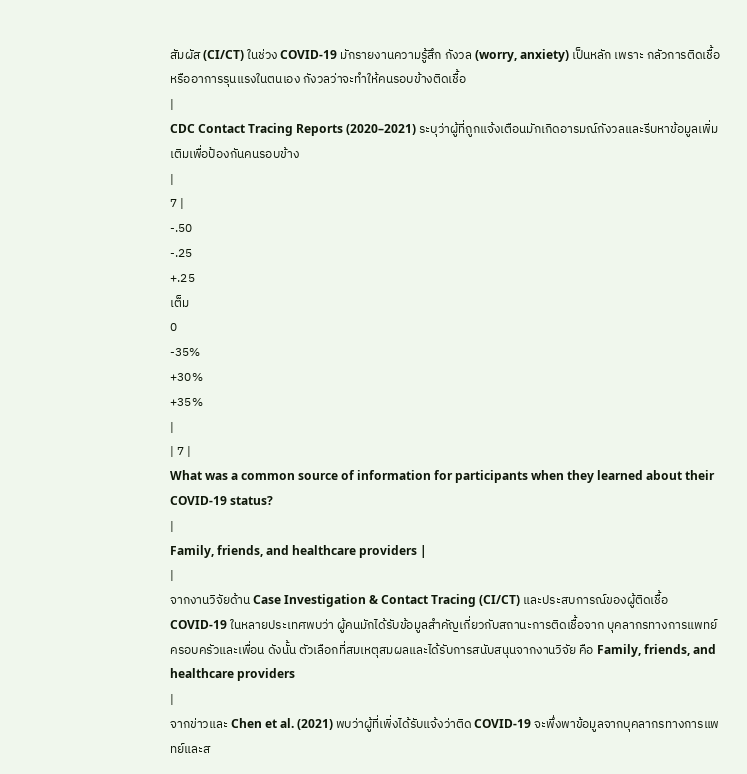สัมผัส (CI/CT) ในช่วง COVID-19 มักรายงานความรู้สึก กังวล (worry, anxiety) เป็นหลัก เพราะ กลัวการติดเชื้อหรืออาการรุนแรงในตนเอง กังวลว่าจะทำให้คนรอบข้างติดเชื้อ
|
CDC Contact Tracing Reports (2020–2021) ระบุว่าผู้ที่ถูกแจ้งเตือนมักเกิดอารมณ์กังวลและรีบหาข้อมูลเพิ่มเติมเพื่อป้องกันคนรอบข้าง
|
7 |
-.50
-.25
+.25
เต็ม
0
-35%
+30%
+35%
|
| 7 |
What was a common source of information for participants when they learned about their COVID-19 status?
|
Family, friends, and healthcare providers |
|
จากงานวิจัยด้าน Case Investigation & Contact Tracing (CI/CT) และประสบการณ์ของผู้ติดเชื้อ COVID-19 ในหลายประเทศพบว่า ผู้คนมักได้รับข้อมูลสำคัญเกี่ยวกับสถานะการติดเชื้อจาก บุคลากรทางการแพทย์ ครอบครัวและเพื่อน ดังนั้น ตัวเลือกที่สมเหตุสมผลและได้รับการสนับสนุนจากงานวิจัย คือ Family, friends, and healthcare providers
|
จากข่าวและ Chen et al. (2021) พบว่าผู้ที่เพิ่งได้รับแจ้งว่าติด COVID-19 จะพึ่งพาข้อมูลจากบุคลากรทางการแพทย์และส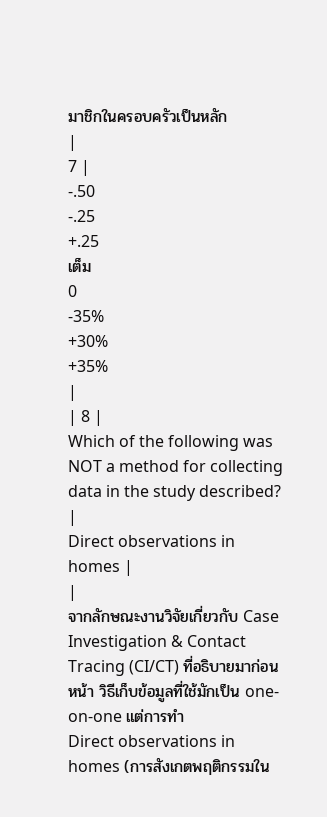มาชิกในครอบครัวเป็นหลัก
|
7 |
-.50
-.25
+.25
เต็ม
0
-35%
+30%
+35%
|
| 8 |
Which of the following was NOT a method for collecting data in the study described?
|
Direct observations in homes |
|
จากลักษณะงานวิจัยเกี่ยวกับ Case Investigation & Contact Tracing (CI/CT) ที่อธิบายมาก่อนหน้า วิธีเก็บข้อมูลที่ใช้มักเป็น one-on-one แต่การทำ
Direct observations in homes (การสังเกตพฤติกรรมใน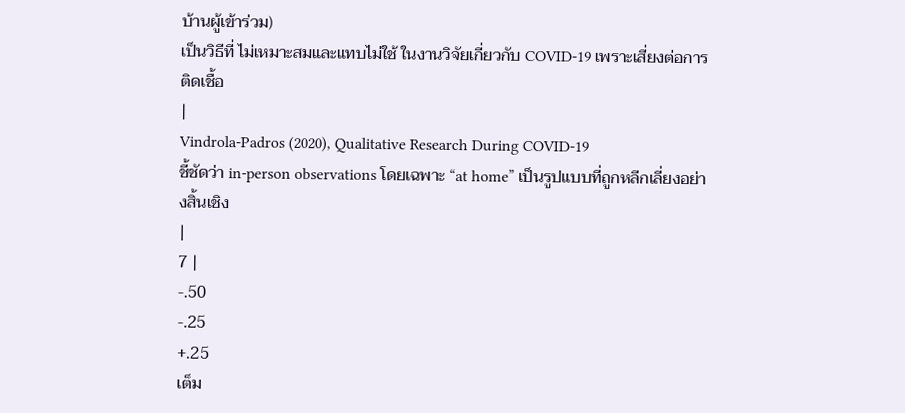บ้านผู้เข้าร่วม)
เป็นวิธีที่ ไม่เหมาะสมและแทบไม่ใช้ ในงานวิจัยเกี่ยวกับ COVID-19 เพราะเสี่ยงต่อการติดเชื้อ
|
Vindrola-Padros (2020), Qualitative Research During COVID-19
ชี้ชัดว่า in-person observations โดยเฉพาะ “at home” เป็นรูปแบบที่ถูกหลีกเลี่ยงอย่างสิ้นเชิง
|
7 |
-.50
-.25
+.25
เต็ม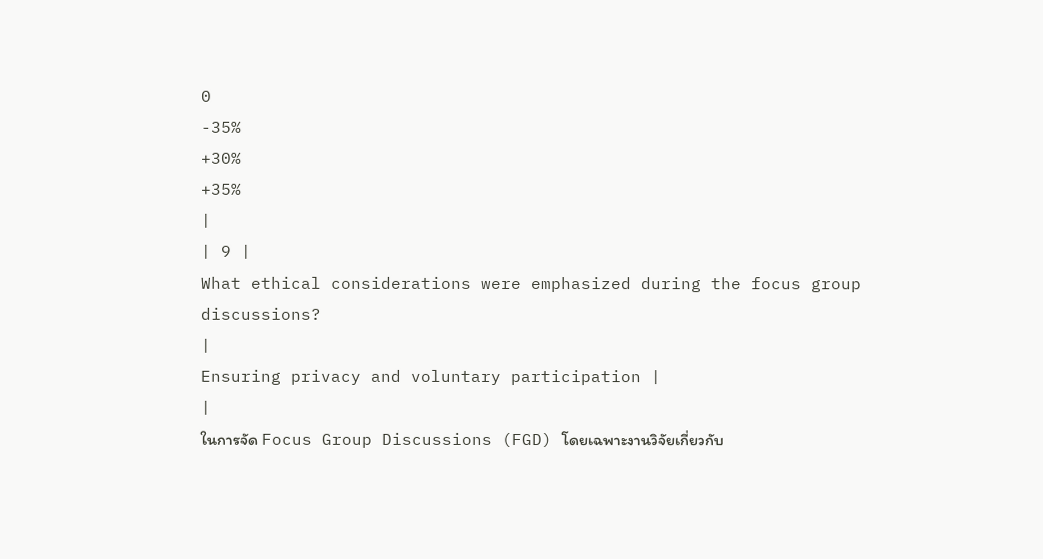0
-35%
+30%
+35%
|
| 9 |
What ethical considerations were emphasized during the focus group discussions?
|
Ensuring privacy and voluntary participation |
|
ในการจัด Focus Group Discussions (FGD) โดยเฉพาะงานวิจัยเกี่ยวกับ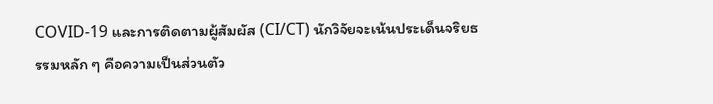COVID-19 และการติดตามผู้สัมผัส (CI/CT) นักวิจัยจะเน้นประเด็นจริยธรรมหลัก ๆ คือความเป็นส่วนตัว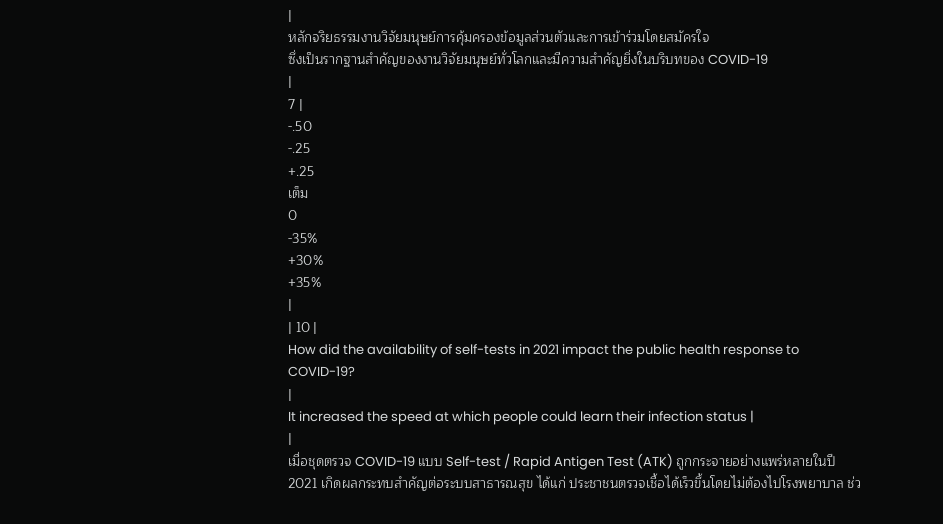|
หลักจริยธรรมงานวิจัยมนุษย์การคุ้มครองข้อมูลส่วนตัวและการเข้าร่วมโดยสมัครใจ
ซึ่งเป็นรากฐานสำคัญของงานวิจัยมนุษย์ทั่วโลกและมีความสำคัญยิ่งในบริบทของ COVID-19
|
7 |
-.50
-.25
+.25
เต็ม
0
-35%
+30%
+35%
|
| 10 |
How did the availability of self-tests in 2021 impact the public health response to COVID-19?
|
It increased the speed at which people could learn their infection status |
|
เมื่อชุดตรวจ COVID-19 แบบ Self-test / Rapid Antigen Test (ATK) ถูกกระจายอย่างแพร่หลายในปี 2021 เกิดผลกระทบสำคัญต่อระบบสาธารณสุข ได้แก่ ประชาชนตรวจเชื้อได้เร็วขึ้นโดยไม่ต้องไปโรงพยาบาล ช่ว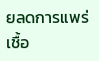ยลดการแพร่เชื้อ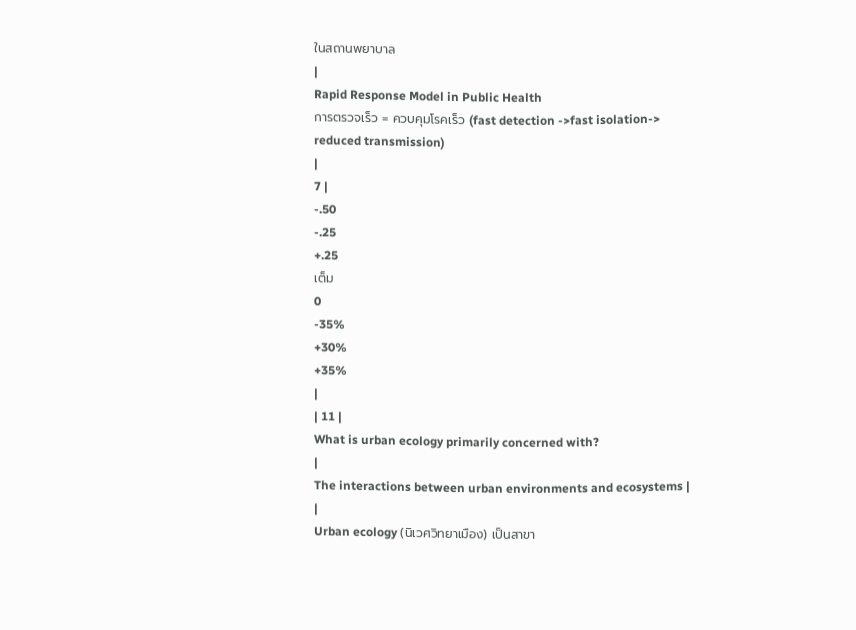ในสถานพยาบาล
|
Rapid Response Model in Public Health
การตรวจเร็ว = ควบคุมโรคเร็ว (fast detection ->fast isolation-> reduced transmission)
|
7 |
-.50
-.25
+.25
เต็ม
0
-35%
+30%
+35%
|
| 11 |
What is urban ecology primarily concerned with?
|
The interactions between urban environments and ecosystems |
|
Urban ecology (นิเวศวิทยาเมือง) เป็นสาขา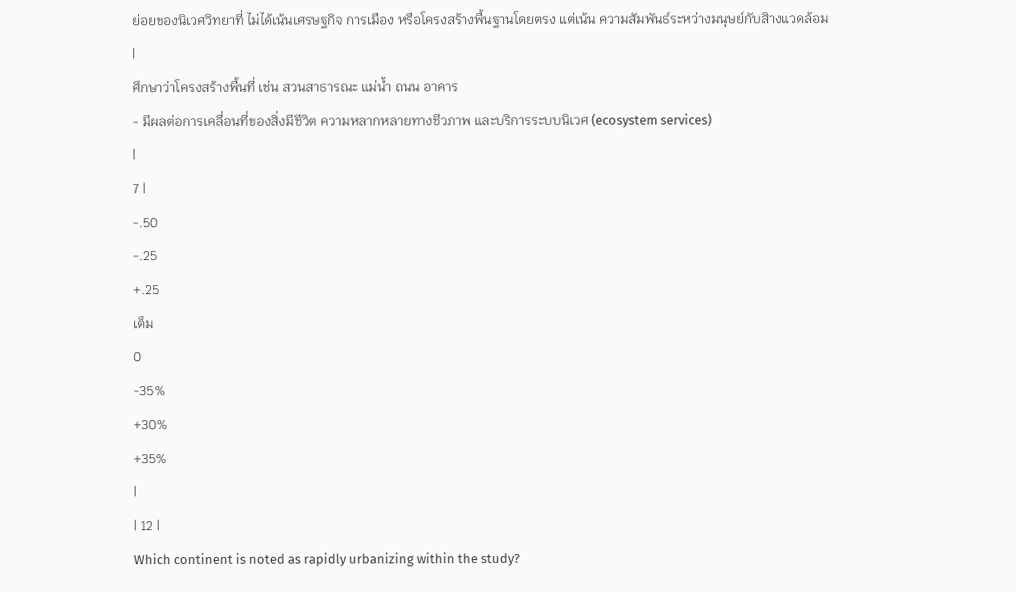ย่อยของนิเวศวิทยาที่ ไม่ได้เน้นเศรษฐกิจ การเมือง หรือโครงสร้างพื้นฐานโดยตรง แต่เน้น ความสัมพันธ์ระหว่างมนุษย์กับสิางแวดล้อม
|
ศึกษาว่าโครงสร้างพื้นที่ เช่น สวนสาธารณะ แม่น้ำ ถนน อาคาร
- มีผลต่อการเคลื่อนที่ของสิ่งมีชีวิต ความหลากหลายทางชีวภาพ และบริการระบบนิเวศ (ecosystem services)
|
7 |
-.50
-.25
+.25
เต็ม
0
-35%
+30%
+35%
|
| 12 |
Which continent is noted as rapidly urbanizing within the study?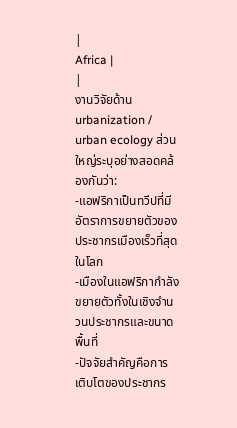|
Africa |
|
งานวิจัยด้าน urbanization / urban ecology ส่วนใหญ่ระบุอย่างสอดคล้องกันว่า:
-แอฟริกาเป็นทวีปที่มีอัตราการขยายตัวของประชากรเมืองเร็วที่สุดในโลก
-เมืองในแอฟริกากำลังขยายตัวทั้งในเชิงจำนวนประชากรและขนาดพื้นที่
-ปัจจัยสำคัญคือการเติบโตของประชากร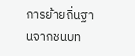การย้ายถิ่นฐานจากชนบท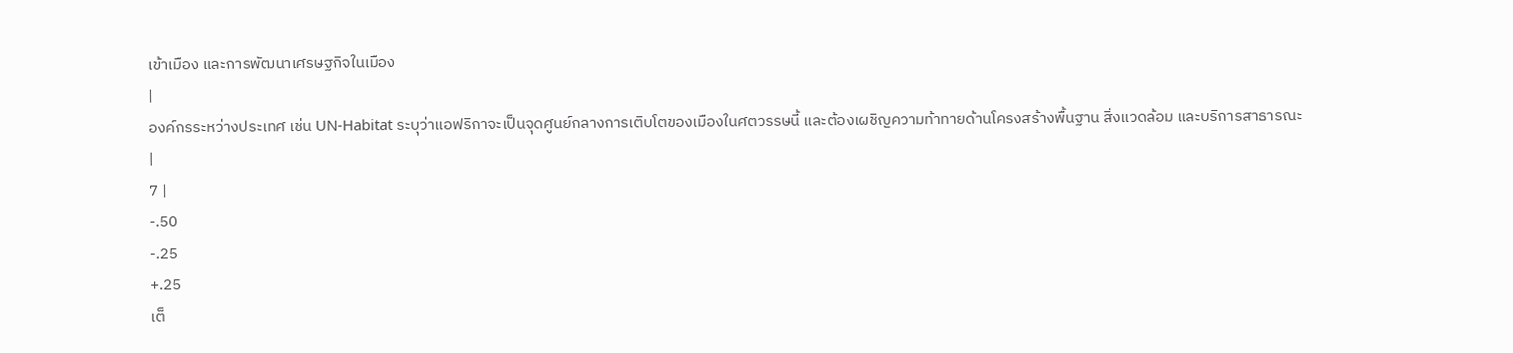เข้าเมือง และการพัฒนาเศรษฐกิจในเมือง
|
องค์กรระหว่างประเทศ เช่น UN-Habitat ระบุว่าแอฟริกาจะเป็นจุดศูนย์กลางการเติบโตของเมืองในศตวรรษนี้ และต้องเผชิญความท้าทายด้านโครงสร้างพื้นฐาน สิ่งแวดล้อม และบริการสาธารณะ
|
7 |
-.50
-.25
+.25
เต็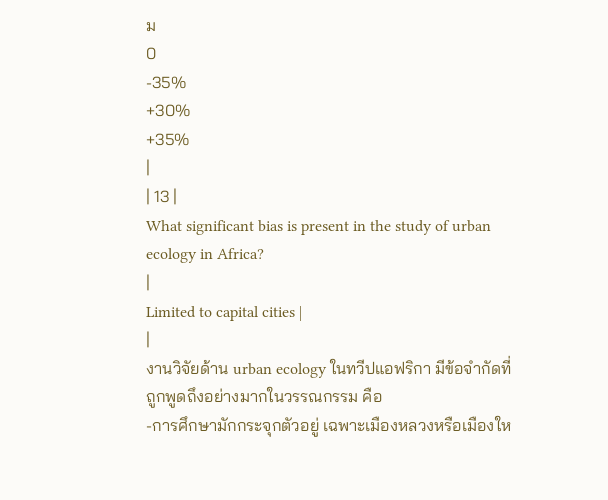ม
0
-35%
+30%
+35%
|
| 13 |
What significant bias is present in the study of urban ecology in Africa?
|
Limited to capital cities |
|
งานวิจัยด้าน urban ecology ในทวีปแอฟริกา มีข้อจำกัดที่ถูกพูดถึงอย่างมากในวรรณกรรม คือ
-การศึกษามักกระจุกตัวอยู่ เฉพาะเมืองหลวงหรือเมืองให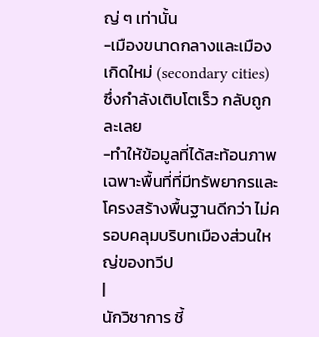ญ่ ๆ เท่านั้น
-เมืองขนาดกลางและเมืองเกิดใหม่ (secondary cities) ซึ่งกำลังเติบโตเร็ว กลับถูกละเลย
-ทำให้ข้อมูลที่ได้สะท้อนภาพเฉพาะพื้นที่ที่มีทรัพยากรและโครงสร้างพื้นฐานดีกว่า ไม่ครอบคลุมบริบทเมืองส่วนใหญ่ของทวีป
|
นักวิชาการ ชี้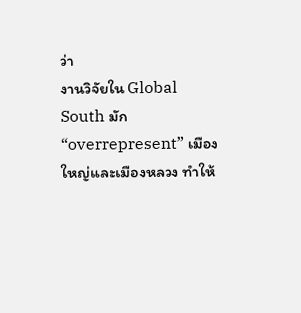ว่า
งานวิจัยใน Global South มัก “overrepresent” เมืองใหญ่และเมืองหลวง ทำให้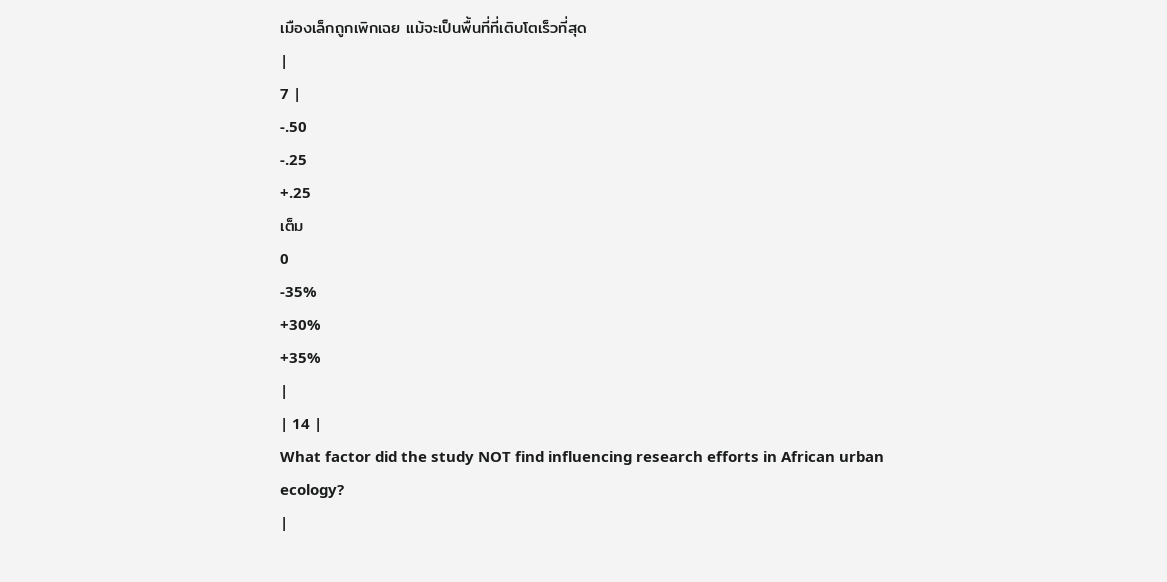เมืองเล็กถูกเพิกเฉย แม้จะเป็นพื้นที่ที่เติบโตเร็วที่สุด
|
7 |
-.50
-.25
+.25
เต็ม
0
-35%
+30%
+35%
|
| 14 |
What factor did the study NOT find influencing research efforts in African urban ecology?
|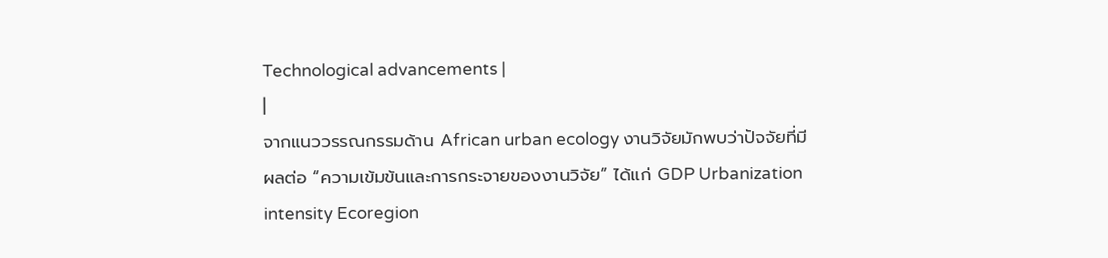Technological advancements |
|
จากแนววรรณกรรมด้าน African urban ecology งานวิจัยมักพบว่าปัจจัยที่มีผลต่อ “ความเข้มข้นและการกระจายของงานวิจัย” ได้แก่ GDP Urbanization intensity Ecoregion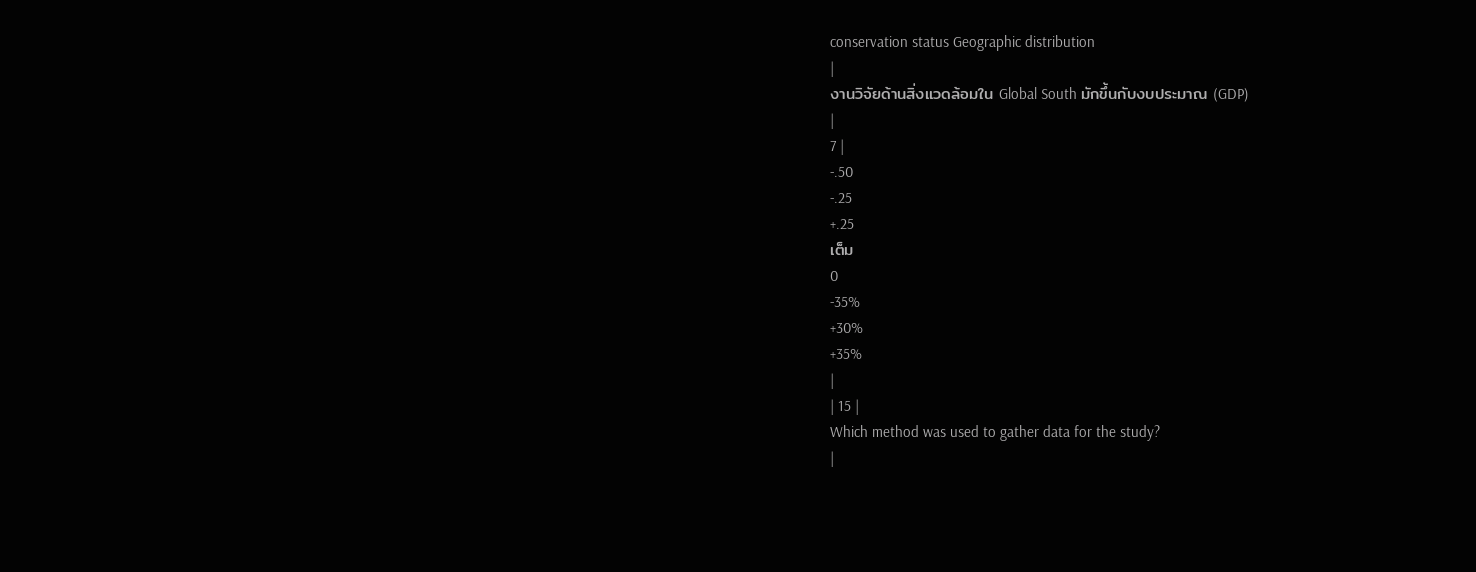conservation status Geographic distribution
|
งานวิจัยด้านสิ่งแวดล้อมใน Global South มักขึ้นกับงบประมาณ (GDP)
|
7 |
-.50
-.25
+.25
เต็ม
0
-35%
+30%
+35%
|
| 15 |
Which method was used to gather data for the study?
|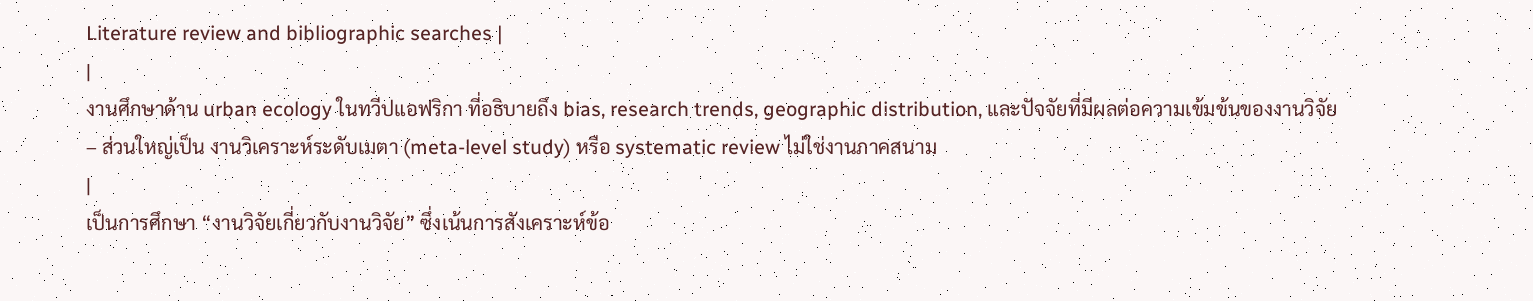Literature review and bibliographic searches |
|
งานศึกษาด้าน urban ecology ในทวีปแอฟริกา ที่อธิบายถึง bias, research trends, geographic distribution, และปัจจัยที่มีผลต่อความเข้มข้นของงานวิจัย
– ส่วนใหญ่เป็น งานวิเคราะห์ระดับเมตา (meta-level study) หรือ systematic review ไม่ใช่งานภาคสนาม
|
เป็นการศึกษา “งานวิจัยเกี่ยวกับงานวิจัย” ซึ่งเน้นการสังเคราะห์ข้อ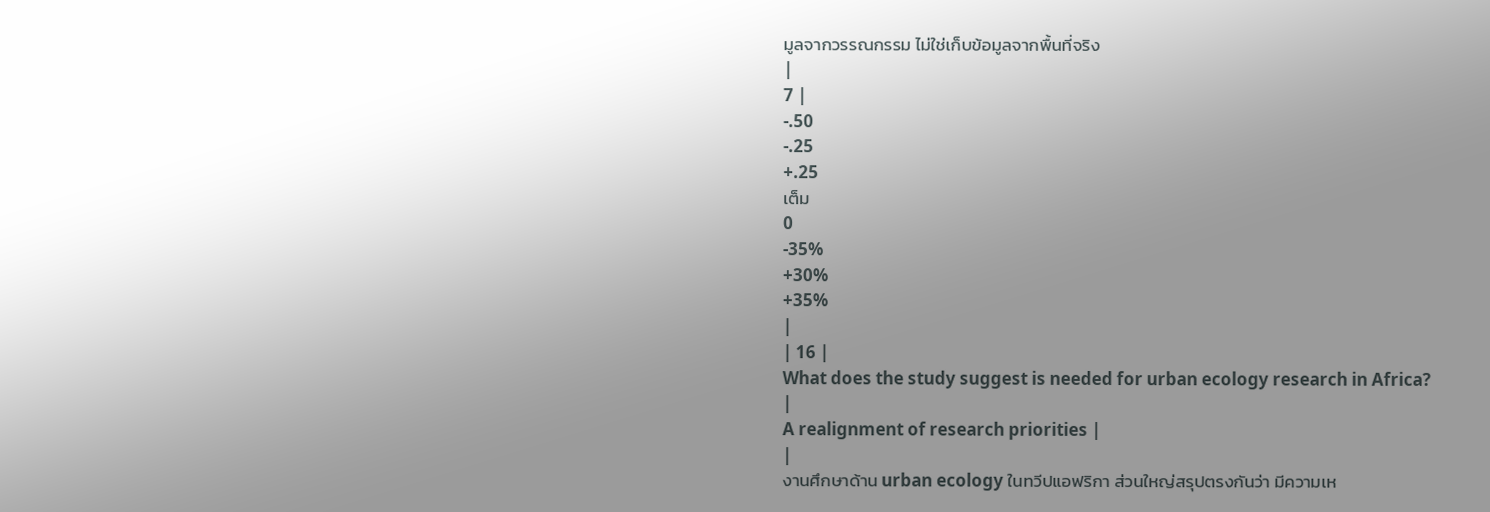มูลจากวรรณกรรม ไม่ใช่เก็บข้อมูลจากพื้นที่จริง
|
7 |
-.50
-.25
+.25
เต็ม
0
-35%
+30%
+35%
|
| 16 |
What does the study suggest is needed for urban ecology research in Africa?
|
A realignment of research priorities |
|
งานศึกษาด้าน urban ecology ในทวีปแอฟริกา ส่วนใหญ่สรุปตรงกันว่า มีความเห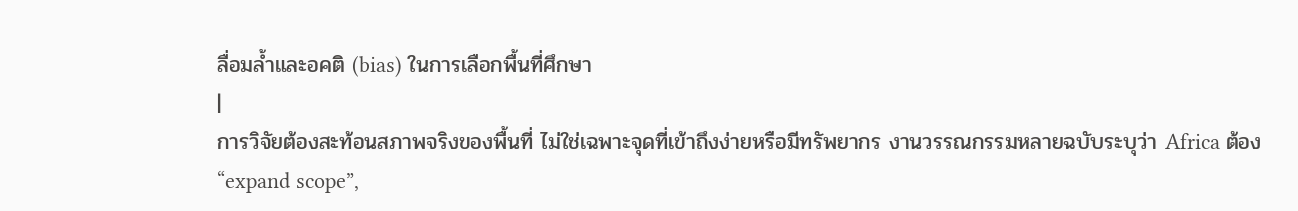ลื่อมล้ำและอคติ (bias) ในการเลือกพื้นที่ศึกษา
|
การวิจัยต้องสะท้อนสภาพจริงของพื้นที่ ไม่ใช่เฉพาะจุดที่เข้าถึงง่ายหรือมีทรัพยากร งานวรรณกรรมหลายฉบับระบุว่า Africa ต้อง
“expand scope”,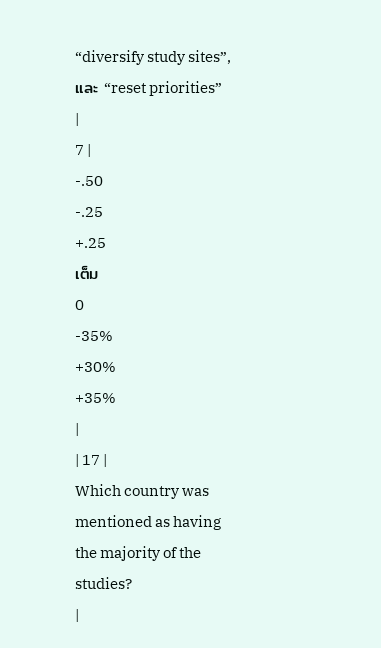“diversify study sites”, และ “reset priorities”
|
7 |
-.50
-.25
+.25
เต็ม
0
-35%
+30%
+35%
|
| 17 |
Which country was mentioned as having the majority of the studies?
|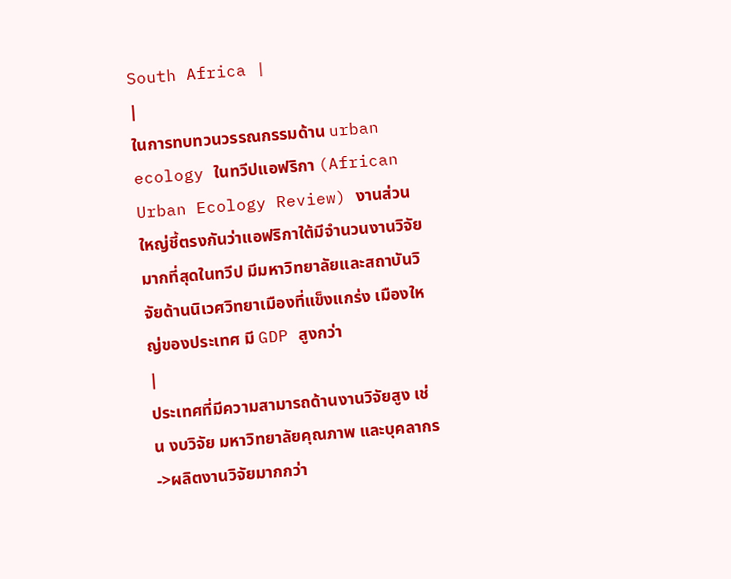South Africa |
|
ในการทบทวนวรรณกรรมด้าน urban ecology ในทวีปแอฟริกา (African Urban Ecology Review) งานส่วนใหญ่ชี้ตรงกันว่าแอฟริกาใต้มีจำนวนงานวิจัยมากที่สุดในทวีป มีมหาวิทยาลัยและสถาบันวิจัยด้านนิเวศวิทยาเมืองที่แข็งแกร่ง เมืองใหญ่ของประเทศ มี GDP สูงกว่า
|
ประเทศที่มีความสามารถด้านงานวิจัยสูง เช่น งบวิจัย มหาวิทยาลัยคุณภาพ และบุคลากร->ผลิตงานวิจัยมากกว่า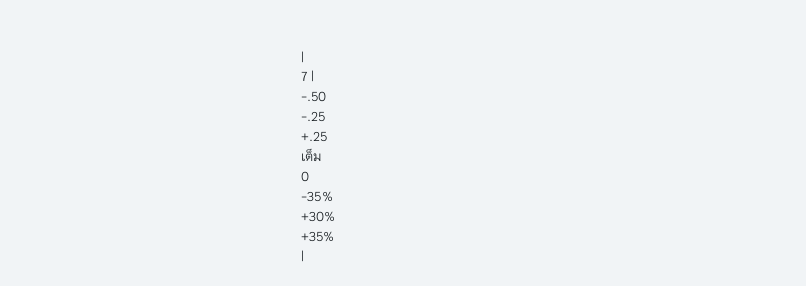|
7 |
-.50
-.25
+.25
เต็ม
0
-35%
+30%
+35%
|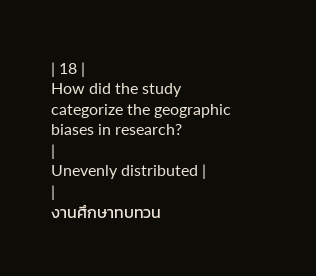| 18 |
How did the study categorize the geographic biases in research?
|
Unevenly distributed |
|
งานศึกษาทบทวน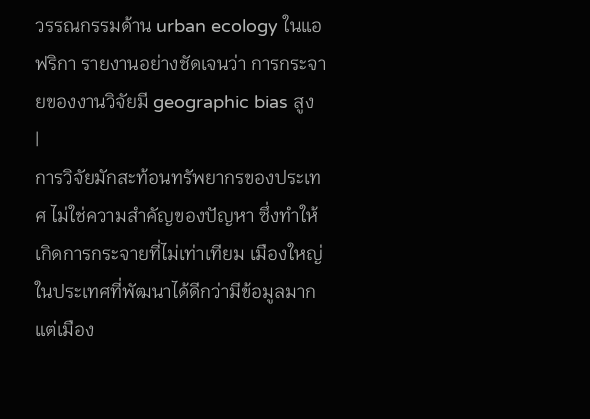วรรณกรรมด้าน urban ecology ในแอฟริกา รายงานอย่างชัดเจนว่า การกระจายของงานวิจัยมี geographic bias สูง
|
การวิจัยมักสะท้อนทรัพยากรของประเทศ ไม่ใช่ความสำคัญของปัญหา ซึ่งทำให้เกิดการกระจายที่ไม่เท่าเทียม เมืองใหญ่ในประเทศที่พัฒนาได้ดีกว่ามีข้อมูลมาก แต่เมือง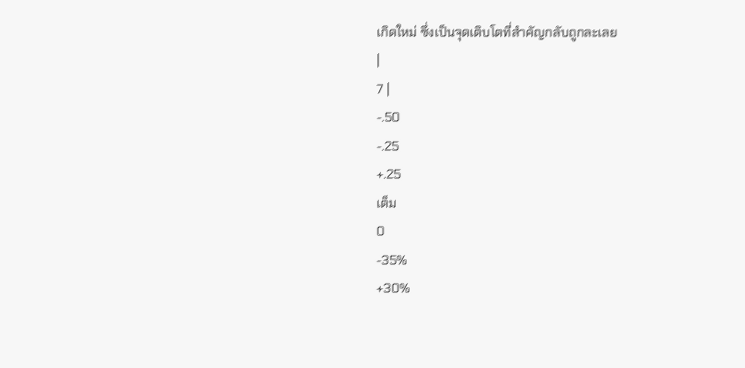เกิดใหม่ ซึ่งเป็นจุดเติบโตที่สำคัญกลับถูกละเลย
|
7 |
-.50
-.25
+.25
เต็ม
0
-35%
+30%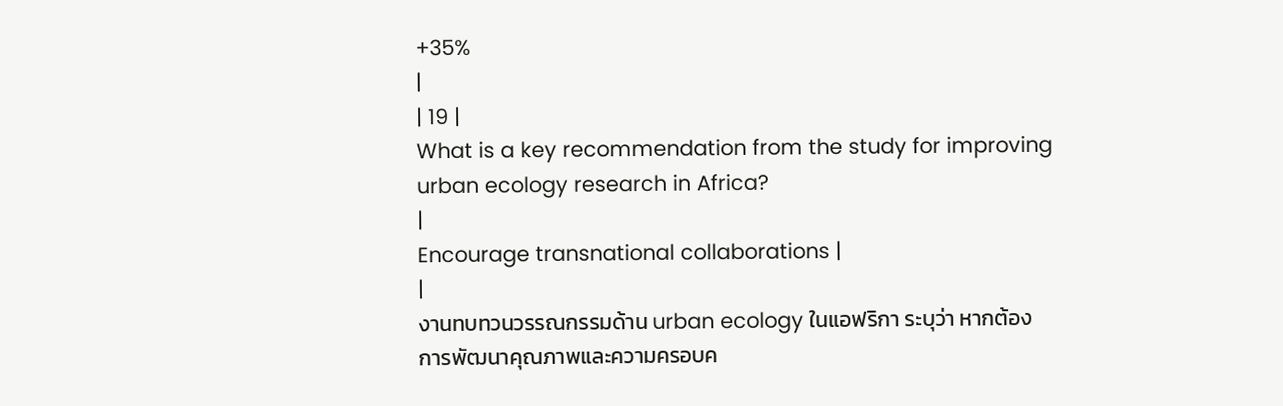+35%
|
| 19 |
What is a key recommendation from the study for improving urban ecology research in Africa?
|
Encourage transnational collaborations |
|
งานทบทวนวรรณกรรมด้าน urban ecology ในแอฟริกา ระบุว่า หากต้องการพัฒนาคุณภาพและความครอบค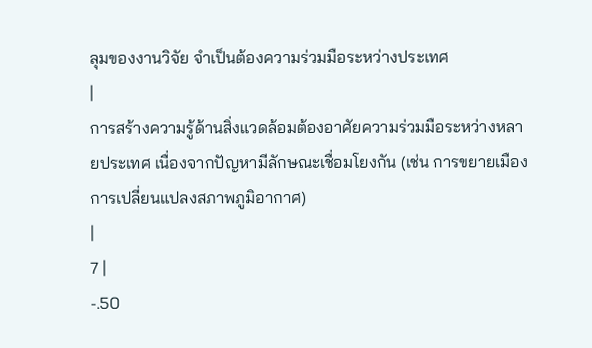ลุมของงานวิจัย จำเป็นต้องความร่วมมือระหว่างประเทศ
|
การสร้างความรู้ด้านสิ่งแวดล้อมต้องอาศัยความร่วมมือระหว่างหลายประเทศ เนื่องจากปัญหามีลักษณะเชื่อมโยงกัน (เช่น การขยายเมือง การเปลี่ยนแปลงสภาพภูมิอากาศ)
|
7 |
-.50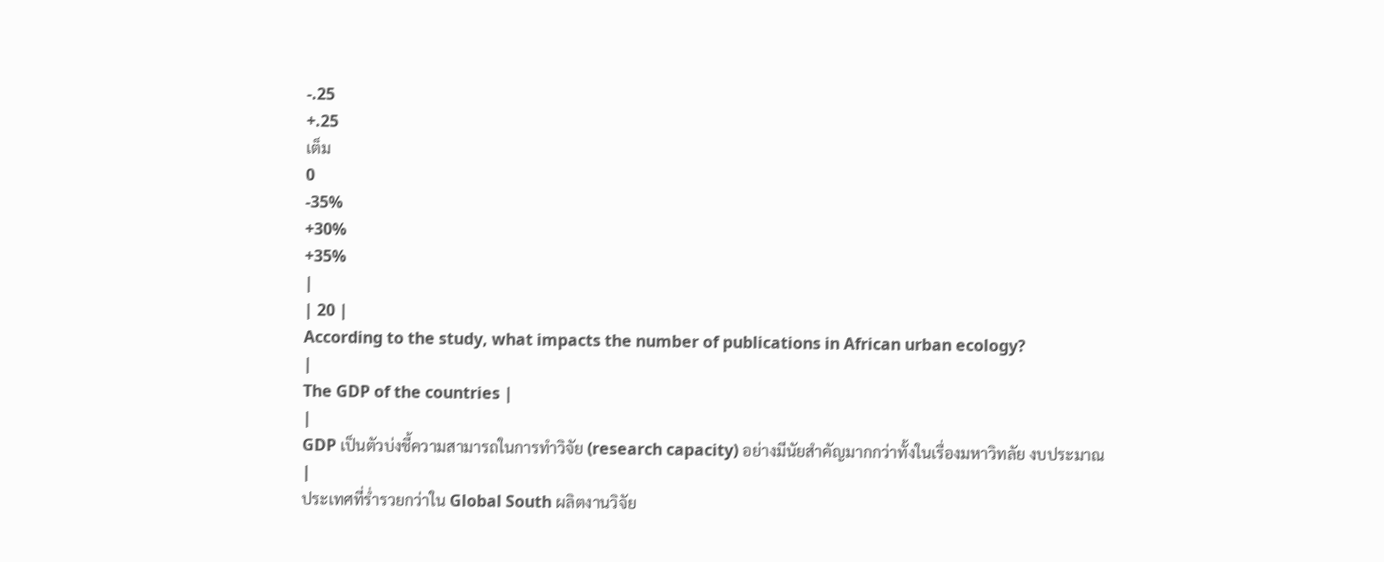-.25
+.25
เต็ม
0
-35%
+30%
+35%
|
| 20 |
According to the study, what impacts the number of publications in African urban ecology?
|
The GDP of the countries |
|
GDP เป็นตัวบ่งชี้ความสามารถในการทำวิจัย (research capacity) อย่างมีนัยสำคัญมากกว่าทั้งในเรื่องมหาวิทลัย งบประมาณ
|
ประเทศที่ร่ำรวยกว่าใน Global South ผลิตงานวิจัย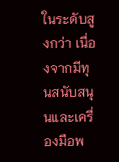ในระดับสูงกว่า เนื่องจากมีทุนสนับสนุนและเครื่องมือพ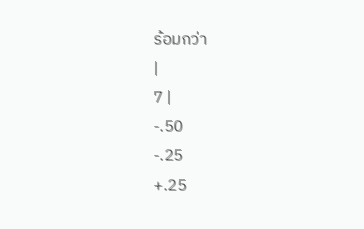ร้อมกว่า
|
7 |
-.50
-.25
+.25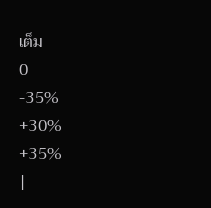เต็ม
0
-35%
+30%
+35%
|